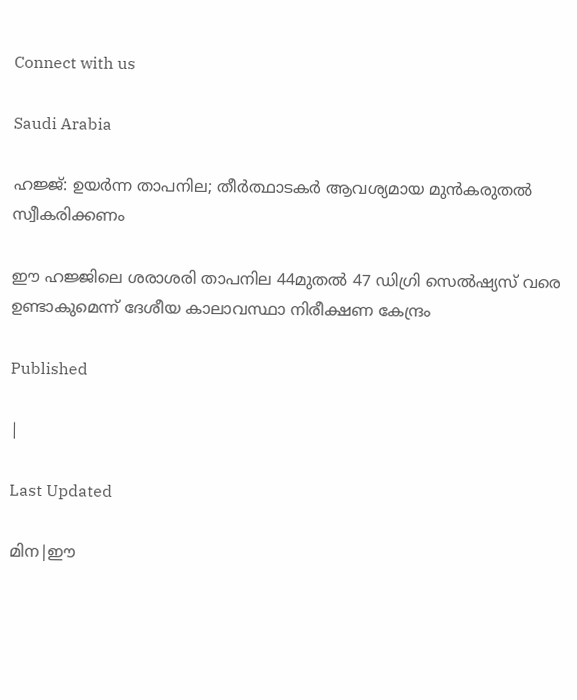Connect with us

Saudi Arabia

ഹജ്ജ്: ഉയര്‍ന്ന താപനില; തീർത്ഥാടകർ ആവശ്യമായ മുൻകരുതൽ സ്വീകരിക്കണം

ഈ ഹജ്ജിലെ ശരാശരി താപനില 44മുതല്‍ 47 ഡിഗ്രി സെല്‍ഷ്യസ് വരെ ഉണ്ടാകുമെന്ന് ദേശീയ കാലാവസ്ഥാ നിരീക്ഷണ കേന്ദ്രം

Published

|

Last Updated

മിന|ഈ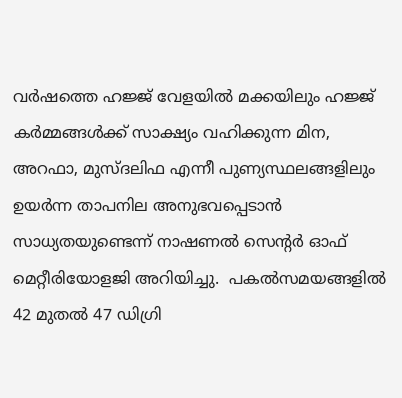വർഷത്തെ ഹജ്ജ് വേളയിൽ മക്കയിലും ഹജ്ജ് കർമ്മങ്ങൾക്ക് സാക്ഷ്യം വഹിക്കുന്ന മിന, അറഫാ, മുസ്ദലിഫ എന്നീ പുണ്യസ്ഥലങ്ങളിലും ഉയര്‍ന്ന താപനില അനുഭവപ്പെടാന്‍ സാധ്യതയുണ്ടെന്ന് നാഷണല്‍ സെന്റര്‍ ഓഫ് മെറ്റീരിയോളജി അറിയിച്ചു.  പകല്‍സമയങ്ങളില്‍ 42 മുതല്‍ 47 ഡിഗ്രി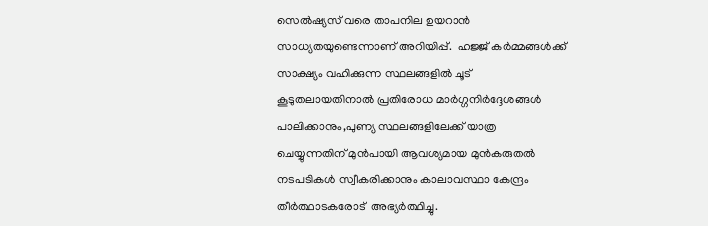സെല്‍ഷ്യസ് വരെ താപനില ഉയറാൻ സാധ്യതയുണ്ടെന്നാണ് അറിയിപ്പ്.  ഹജ്ജ് കർമ്മങ്ങൾക്ക് സാക്ഷ്യം വഹിക്കുന്ന സ്ഥലങ്ങളിൽ ചൂട് കൂടുതലായതിനാൽ പ്രതിരോധ മാർഗ്ഗനിർദ്ദേശങ്ങൾ പാലിക്കാനും,പുണ്യ സ്ഥലങ്ങളിലേക്ക് യാത്ര ചെയ്യുന്നതിന് മുൻപായി ആവശ്യമായ മുൻകരുതൽ നടപടികൾ സ്വീകരിക്കാനും കാലാവസ്ഥാ കേന്ദ്രം തീർത്ഥാടകരോട്  അഭ്യർത്ഥിച്ചു.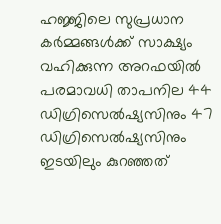ഹജ്ജിലെ സുപ്രധാന കർമ്മങ്ങൾക്ക് സാക്ഷ്യം വഹിക്കുന്ന അറഫയിൽ പരമാവധി താപനില 44 ഡിഗ്രിസെല്‍ഷ്യസിനും 47 ഡിഗ്രിസെല്‍ഷ്യസിനും ഇടയിലും കുറഞ്ഞത്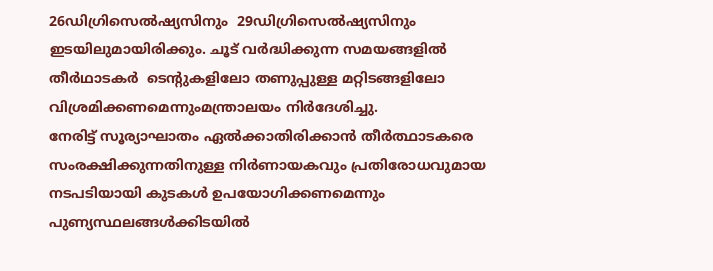26ഡിഗ്രിസെല്‍ഷ്യസിനും  29ഡിഗ്രിസെല്‍ഷ്യസിനും ഇടയിലുമായിരിക്കും. ചൂട് വർദ്ധിക്കുന്ന സമയങ്ങളില്‍ തീര്‍ഥാടകര്‍  ടെന്റുകളിലോ തണുപ്പുള്ള മറ്റിടങ്ങളിലോ വിശ്രമിക്കണമെന്നുംമന്ത്രാലയം നിര്‍ദേശിച്ചു.
നേരിട്ട് സൂര്യാഘാതം ഏൽക്കാതിരിക്കാൻ തീർത്ഥാടകരെ സംരക്ഷിക്കുന്നതിനുള്ള നിർണായകവും പ്രതിരോധവുമായ നടപടിയായി കുടകൾ ഉപയോഗിക്കണമെന്നും  പുണ്യസ്ഥലങ്ങൾക്കിടയിൽ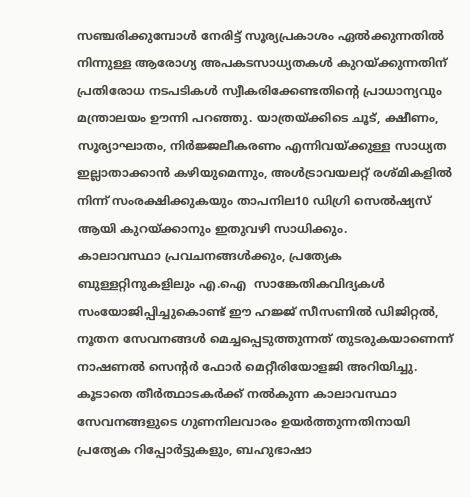സഞ്ചരിക്കുമ്പോൾ നേരിട്ട് സൂര്യപ്രകാശം ഏൽക്കുന്നതിൽ നിന്നുള്ള ആരോഗ്യ അപകടസാധ്യതകൾ കുറയ്ക്കുന്നതിന് പ്രതിരോധ നടപടികൾ സ്വീകരിക്കേണ്ടതിന്റെ പ്രാധാന്യവും മന്ത്രാലയം ഊന്നി പറഞ്ഞു. യാത്രയ്ക്കിടെ ചൂട്, ക്ഷീണം, സൂര്യാഘാതം, നിർജ്ജലീകരണം എന്നിവയ്ക്കുള്ള സാധ്യത ഇല്ലാതാക്കാൻ കഴിയുമെന്നും, അൾട്രാവയലറ്റ് രശ്മികളിൽ നിന്ന് സംരക്ഷിക്കുകയും താപനില10 ഡിഗ്രി സെൽഷ്യസ് ആയി കുറയ്ക്കാനും ഇതുവഴി സാധിക്കും.
കാലാവസ്ഥാ പ്രവചനങ്ങൾക്കും, പ്രത്യേക  ബുള്ളറ്റിനുകളിലും എ.ഐ  സാങ്കേതികവിദ്യകൾ സംയോജിപ്പിച്ചുകൊണ്ട് ഈ ഹജ്ജ് സീസണിൽ ഡിജിറ്റൽ, നൂതന സേവനങ്ങൾ മെച്ചപ്പെടുത്തുന്നത് തുടരുകയാണെന്ന് നാഷണൽ സെന്റർ ഫോർ മെറ്റീരിയോളജി അറിയിച്ചു.  കൂടാതെ തീർത്ഥാടകർക്ക് നൽകുന്ന കാലാവസ്ഥാ സേവനങ്ങളുടെ ഗുണനിലവാരം ഉയർത്തുന്നതിനായി പ്രത്യേക റിപ്പോർട്ടുകളും, ബഹുഭാഷാ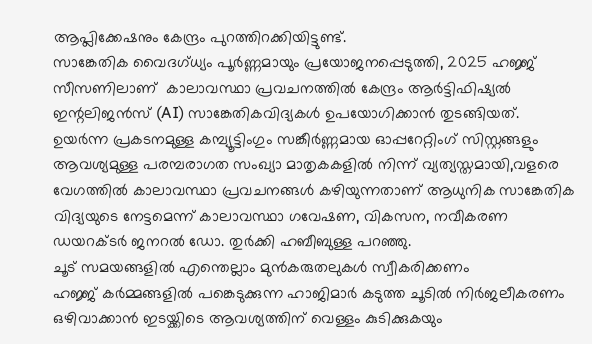ആപ്ലിക്കേഷനും കേന്ദ്രം പുറത്തിറക്കിയിട്ടുണ്ട്.
സാങ്കേതിക വൈദഗ്ധ്യം പൂർണ്ണമായും പ്രയോജനപ്പെടുത്തി, 2025 ഹജ്ജ് സീസണിലാണ്  കാലാവസ്ഥാ പ്രവചനത്തിൽ കേന്ദ്രം ആർട്ടിഫിഷ്യൽ ഇന്റലിജൻസ് (AI) സാങ്കേതികവിദ്യകൾ ഉപയോഗിക്കാൻ തുടങ്ങിയത്. ഉയർന്ന പ്രകടനമുള്ള കമ്പ്യൂട്ടിംഗും സങ്കീർണ്ണമായ ഓപ്പറേറ്റിംഗ് സിസ്റ്റങ്ങളും ആവശ്യമുള്ള പരമ്പരാഗത സംഖ്യാ മാതൃകകളിൽ നിന്ന് വ്യത്യസ്തമായി,വളരെ വേഗത്തിൽ കാലാവസ്ഥാ പ്രവചനങ്ങൾ കഴിയുന്നതാണ് ആധുനിക സാങ്കേതിക വിദ്യയുടെ നേട്ടമെന്ന് കാലാവസ്ഥാ ഗവേഷണ, വികസന, നവീകരണ ഡയറക്ടർ ജനറൽ ഡോ. തുർക്കി ഹബീബുള്ള പറഞ്ഞു.
ചൂട് സമയങ്ങളിൽ എന്തെല്ലാം മുൻകരുതലുകൾ സ്വീകരിക്കണം
ഹജ്ജ് കർമ്മങ്ങളിൽ പങ്കെടുക്കുന്ന ഹാജിമാർ കടുത്ത ചൂടിൽ നിർജലീകരണം ഒഴിവാക്കാൻ ഇടയ്ക്കിടെ ആവശ്യത്തിന് വെള്ളം കുടിക്കുകയും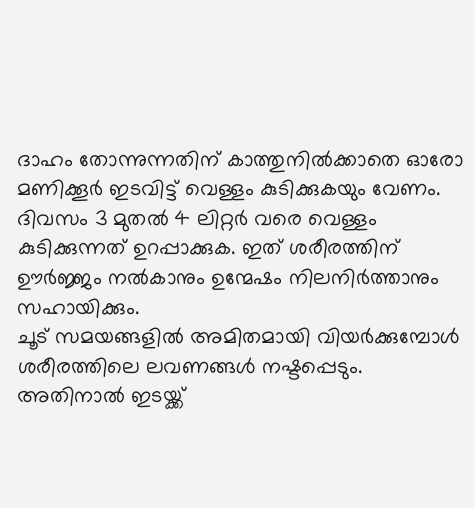ദാഹം തോന്നുന്നതിന് കാത്തുനിൽക്കാതെ ഓരോ മണിക്കൂർ ഇടവിട്ട് വെള്ളം കുടിക്കുകയും വേണം. ദിവസം 3 മുതൽ 4 ലിറ്റർ വരെ വെള്ളം കുടിക്കുന്നത് ഉറപ്പാക്കുക. ഇത് ശരീരത്തിന് ഊർജ്ജം നൽകാനും ഉന്മേഷം നിലനിർത്താനും സഹായിക്കും.
ചൂട് സമയങ്ങളിൽ അമിതമായി വിയർക്കുമ്പോൾ ശരീരത്തിലെ ലവണങ്ങൾ നഷ്ടപ്പെടും. അതിനാൽ ഇടയ്ക്ക്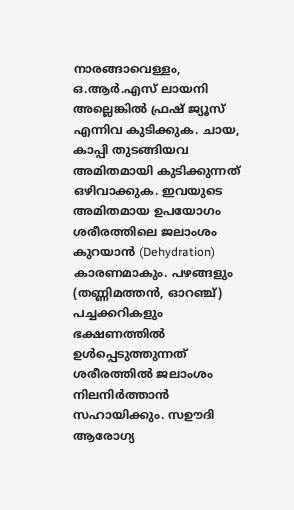നാരങ്ങാവെള്ളം, ഒ.ആർ.എസ് ലായനി അല്ലെങ്കിൽ ഫ്രഷ് ജ്യൂസ് എന്നിവ കുടിക്കുക. ചായ, കാപ്പി തുടങ്ങിയവ അമിതമായി കുടിക്കുന്നത് ഒഴിവാക്കുക. ഇവയുടെ അമിതമായ ഉപയോഗം  ശരീരത്തിലെ ജലാംശം കുറയാൻ (Dehydration) കാരണമാകും. പഴങ്ങളും (തണ്ണിമത്തൻ, ഓറഞ്ച്) പച്ചക്കറികളും ഭക്ഷണത്തിൽ ഉൾപ്പെടുത്തുന്നത് ശരീരത്തിൽ ജലാംശം നിലനിർത്താൻ സഹായിക്കും. സഊദി ആരോഗ്യ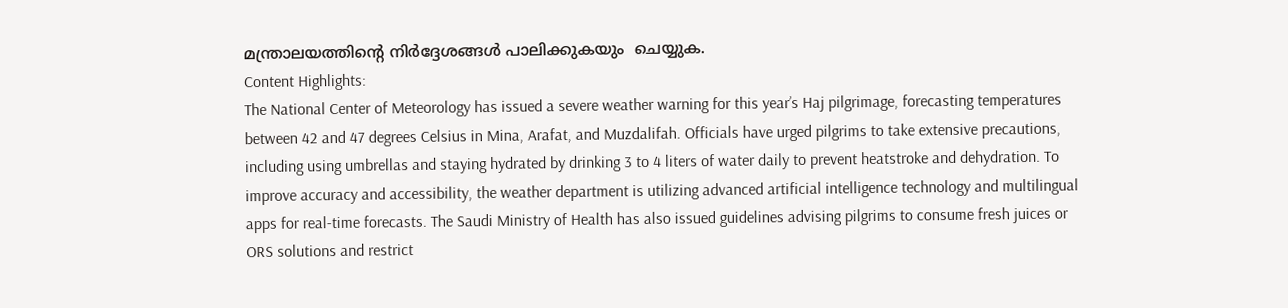മന്ത്രാലയത്തിന്റെ നിർദ്ദേശങ്ങൾ പാലിക്കുകയും  ചെയ്യുക.
Content Highlights:
The National Center of Meteorology has issued a severe weather warning for this year’s Haj pilgrimage, forecasting temperatures between 42 and 47 degrees Celsius in Mina, Arafat, and Muzdalifah. Officials have urged pilgrims to take extensive precautions, including using umbrellas and staying hydrated by drinking 3 to 4 liters of water daily to prevent heatstroke and dehydration. To improve accuracy and accessibility, the weather department is utilizing advanced artificial intelligence technology and multilingual apps for real-time forecasts. The Saudi Ministry of Health has also issued guidelines advising pilgrims to consume fresh juices or ORS solutions and restrict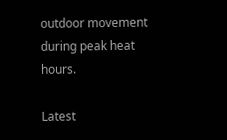outdoor movement during peak heat hours.

Latest